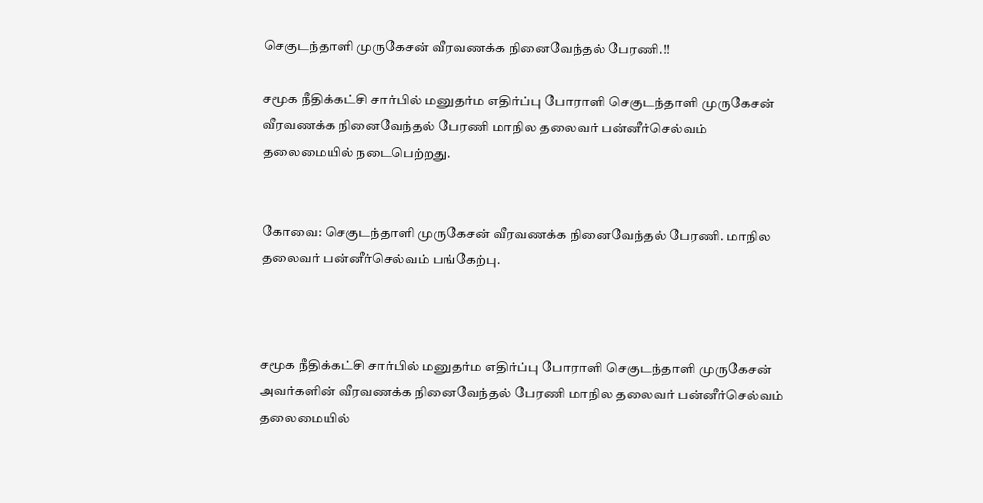செகுடந்தாளி முருகேசன் வீரவணக்க நினைவேந்தல் பேரணி.!!

சமூக நீதிக்கட்சி சார்பில் மனுதர்ம எதிர்ப்பு போராளி செகுடந்தாளி முருகேசன் வீரவணக்க நினைவேந்தல் பேரணி மாநில தலைவர் பன்னீர்செல்வம் தலைமையில் நடைபெற்றது.


கோவை: செகுடந்தாளி முருகேசன் வீரவணக்க நினைவேந்தல் பேரணி. மாநில தலைவர் பன்னீர்செல்வம் பங்கேற்பு.



சமூக நீதிக்கட்சி சார்பில் மனுதர்ம எதிர்ப்பு போராளி செகுடந்தாளி முருகேசன் அவர்களின் வீரவணக்க நினைவேந்தல் பேரணி மாநில தலைவர் பன்னீர்செல்வம் தலைமையில்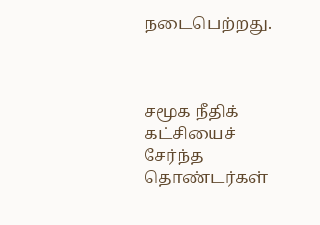நடைபெற்றது.



சமூக நீதிக் கட்சியைச் சேர்ந்த தொண்டர்கள்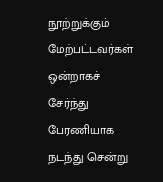நூற்றுக்கும் மேற்பட்டவர்கள் ஒன்றாகச் சேர்ந்து பேரணியாக நடந்து சென்று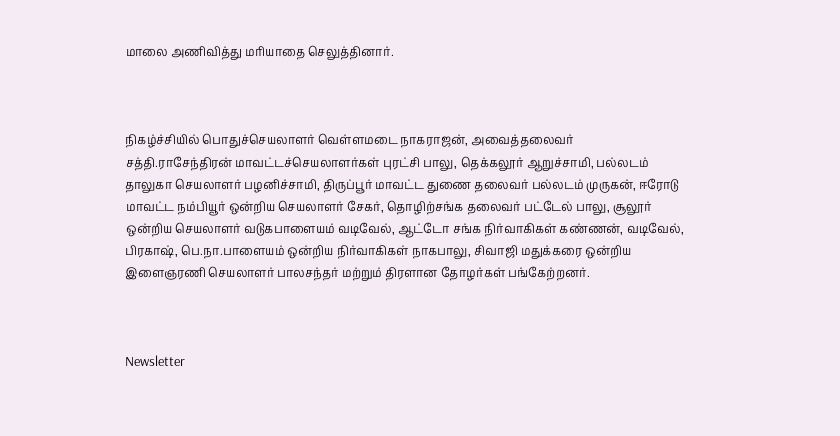மாலை அணிவித்து மரியாதை செலுத்தினார்.



நிகழ்ச்சியில் பொதுச்செயலாளர் வெள்ளமடை நாகராஜன், அவைத்தலைவர் சத்தி.ராசேந்திரன் மாவட்டச்செயலாளர்கள் புரட்சி பாலு, தெக்கலூர் ஆறுச்சாமி, பல்லடம் தாலுகா செயலாளர் பழனிச்சாமி, திருப்பூர் மாவட்ட துணை தலைவர் பல்லடம் முருகன், ஈரோடு மாவட்ட நம்பியூர் ஒன்றிய செயலாளர் சேகர், தொழிற்சங்க தலைவர் பட்டேல் பாலு, சூலூர் ஒன்றிய செயலாளர் வடுகபாளையம் வடிவேல், ஆட்டோ சங்க நிர்வாகிகள் கண்ணன், வடிவேல், பிரகாஷ், பெ.நா.பாளையம் ஒன்றிய நிர்வாகிகள் நாகபாலு, சிவாஜி மதுக்கரை ஒன்றிய இளைஞரணி செயலாளர் பாலசந்தர் மற்றும் திரளான தோழர்கள் பங்கேற்றனர்.



Newsletter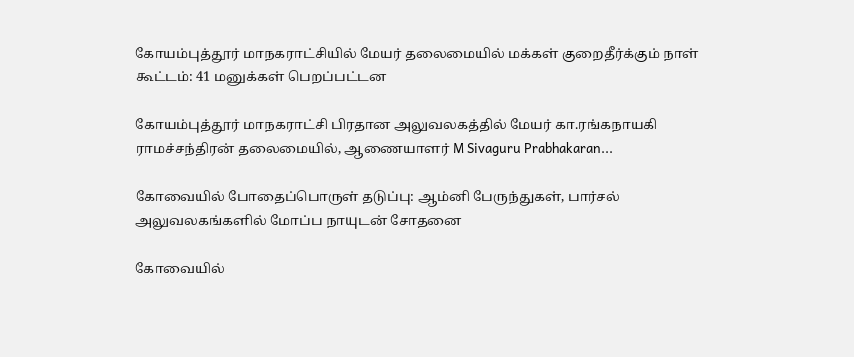கோயம்புத்தூர் மாநகராட்சியில் மேயர் தலைமையில் மக்கள் குறைதீர்க்கும் நாள் கூட்டம்: 41 மனுக்கள் பெறப்பட்டன

கோயம்புத்தூர் மாநகராட்சி பிரதான அலுவலகத்தில் மேயர் கா.ரங்கநாயகி ராமச்சந்திரன் தலைமையில், ஆணையாளர் M Sivaguru Prabhakaran...

கோவையில் போதைப்பொருள் தடுப்பு: ஆம்னி பேருந்துகள், பார்சல் அலுவலகங்களில் மோப்ப நாயுடன் சோதனை

கோவையில்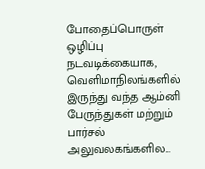போதைப்பொருள் ஒழிப்பு நடவடிக்கையாக, வெளிமாநிலங்களில் இருந்து வந்த ஆம்னி பேருந்துகள் மற்றும் பார்சல் அலுவலகங்களில...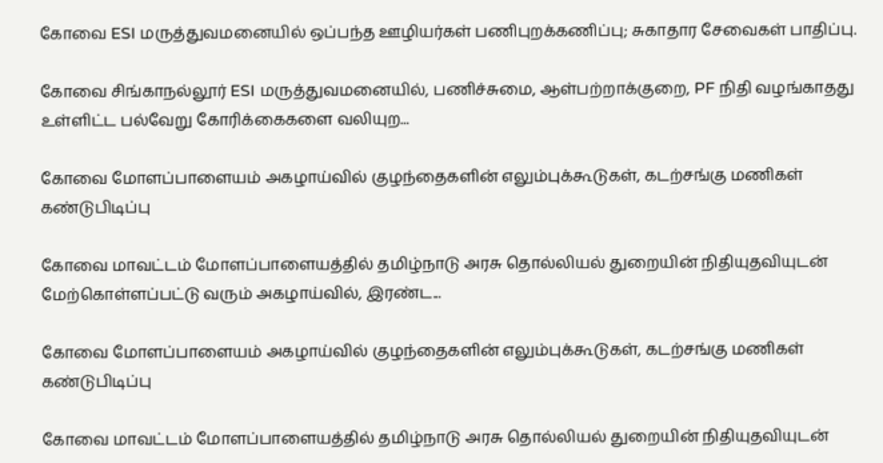கோவை ESI மருத்துவமனையில் ஒப்பந்த ஊழியர்கள் பணிபுறக்கணிப்பு; சுகாதார சேவைகள் பாதிப்பு.

கோவை சிங்காநல்லூர் ESI மருத்துவமனையில், பணிச்சுமை, ஆள்பற்றாக்குறை, PF நிதி வழங்காதது உள்ளிட்ட பல்வேறு கோரிக்கைகளை வலியுற...

கோவை மோளப்பாளையம் அகழாய்வில் குழந்தைகளின் எலும்புக்கூடுகள், கடற்சங்கு மணிகள் கண்டுபிடிப்பு

கோவை மாவட்டம் மோளப்பாளையத்தில் தமிழ்நாடு அரசு தொல்லியல் துறையின் நிதியுதவியுடன் மேற்கொள்ளப்பட்டு வரும் அகழாய்வில், இரண்ட...

கோவை மோளப்பாளையம் அகழாய்வில் குழந்தைகளின் எலும்புக்கூடுகள், கடற்சங்கு மணிகள் கண்டுபிடிப்பு

கோவை மாவட்டம் மோளப்பாளையத்தில் தமிழ்நாடு அரசு தொல்லியல் துறையின் நிதியுதவியுடன்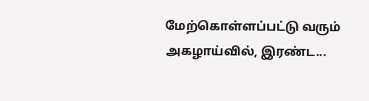மேற்கொள்ளப்பட்டு வரும் அகழாய்வில், இரண்ட...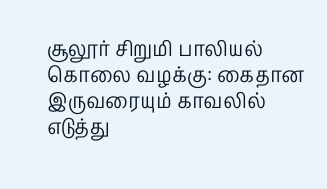சூலூர் சிறுமி பாலியல் கொலை வழக்கு: கைதான இருவரையும் காவலில் எடுத்து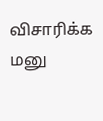விசாரிக்க மனு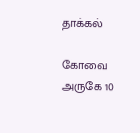தாக்கல்

கோவை அருகே 10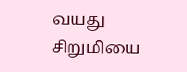வயது சிறுமியை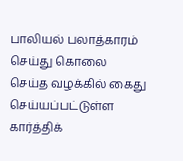பாலியல் பலாத்காரம் செய்து கொலை செய்த வழக்கில் கைது செய்யப்பட்டுள்ள கார்த்திக்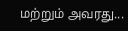மற்றும் அவரது...